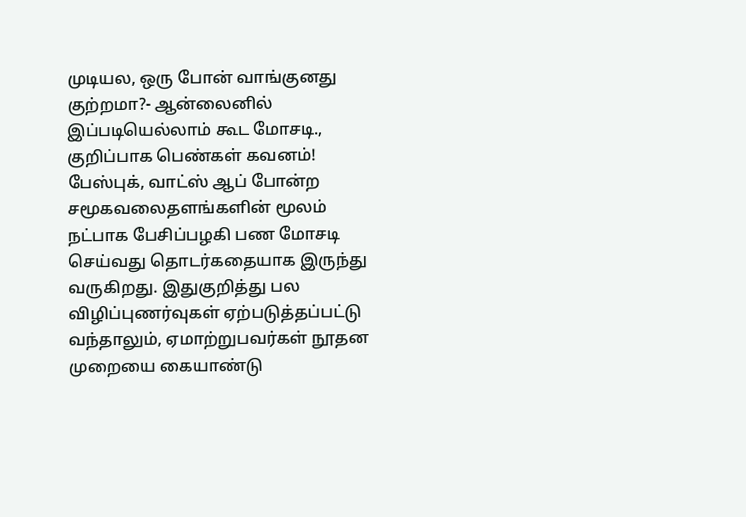முடியல, ஒரு போன் வாங்குனது குற்றமா?- ஆன்லைனில் இப்படியெல்லாம் கூட மோசடி., குறிப்பாக பெண்கள் கவனம்!
பேஸ்புக், வாட்ஸ் ஆப் போன்ற சமூகவலைதளங்களின் மூலம் நட்பாக பேசிப்பழகி பண மோசடி செய்வது தொடர்கதையாக இருந்து வருகிறது. இதுகுறித்து பல விழிப்புணர்வுகள் ஏற்படுத்தப்பட்டு வந்தாலும், ஏமாற்றுபவர்கள் நூதன முறையை கையாண்டு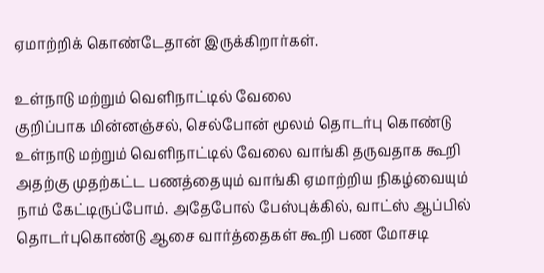ஏமாற்றிக் கொண்டேதான் இருக்கிறார்கள்.

உள்நாடு மற்றும் வெளிநாட்டில் வேலை
குறிப்பாக மின்னஞ்சல், செல்போன் மூலம் தொடர்பு கொண்டு உள்நாடு மற்றும் வெளிநாட்டில் வேலை வாங்கி தருவதாக கூறி அதற்கு முதற்கட்ட பணத்தையும் வாங்கி ஏமாற்றிய நிகழ்வையும் நாம் கேட்டிருப்போம். அதேபோல் பேஸ்புக்கில், வாட்ஸ் ஆப்பில் தொடர்புகொண்டு ஆசை வார்த்தைகள் கூறி பண மோசடி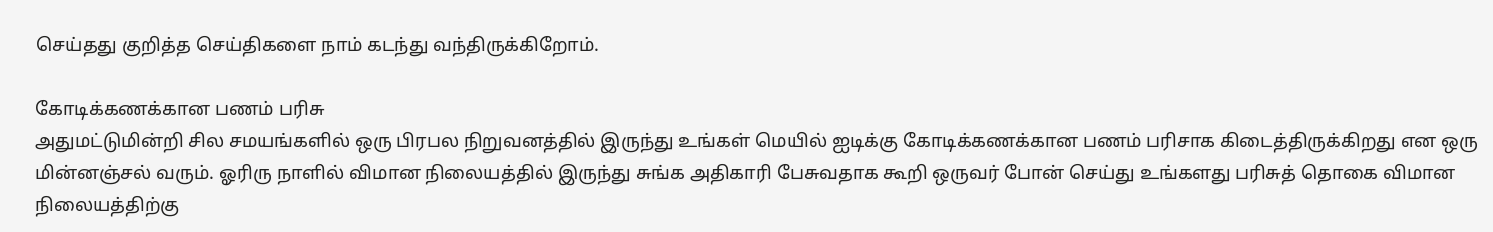செய்தது குறித்த செய்திகளை நாம் கடந்து வந்திருக்கிறோம்.

கோடிக்கணக்கான பணம் பரிசு
அதுமட்டுமின்றி சில சமயங்களில் ஒரு பிரபல நிறுவனத்தில் இருந்து உங்கள் மெயில் ஐடிக்கு கோடிக்கணக்கான பணம் பரிசாக கிடைத்திருக்கிறது என ஒரு மின்னஞ்சல் வரும். ஓரிரு நாளில் விமான நிலையத்தில் இருந்து சுங்க அதிகாரி பேசுவதாக கூறி ஒருவர் போன் செய்து உங்களது பரிசுத் தொகை விமான நிலையத்திற்கு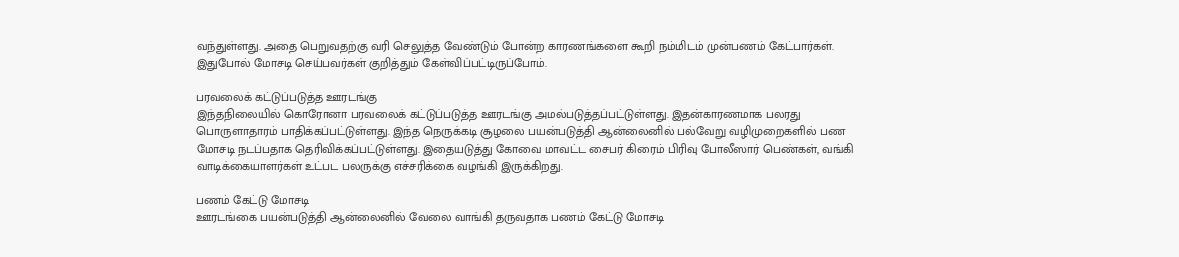வந்துள்ளது. அதை பெறுவதற்கு வரி செலுத்த வேண்டும் போன்ற காரணங்களை கூறி நம்மிடம் முன்பணம் கேட்பார்கள். இதுபோல் மோசடி செய்பவர்கள் குறித்தும் கேள்விப்பட்டிருப்போம்.

பரவலைக் கட்டுப்படுத்த ஊரடங்கு
இந்தநிலையில் கொரோனா பரவலைக் கட்டுப்படுத்த ஊரடங்கு அமல்படுத்தப்பட்டுள்ளது. இதன்காரணமாக பலரது பொருளாதாரம் பாதிக்கப்பட்டுள்ளது. இந்த நெருக்கடி சூழலை பயன்படுத்தி ஆன்லைனில் பல்வேறு வழிமுறைகளில் பண மோசடி நடப்பதாக தெரிவிக்கப்பட்டுள்ளது. இதையடுத்து கோவை மாவட்ட சைபர் கிரைம் பிரிவு போலீஸார் பெண்கள், வங்கி வாடிக்கையாளர்கள் உட்பட பலருக்கு எச்சரிக்கை வழங்கி இருக்கிறது.

பணம் கேட்டு மோசடி
ஊரடங்கை பயன்படுத்தி ஆன்லைனில் வேலை வாங்கி தருவதாக பணம் கேட்டு மோசடி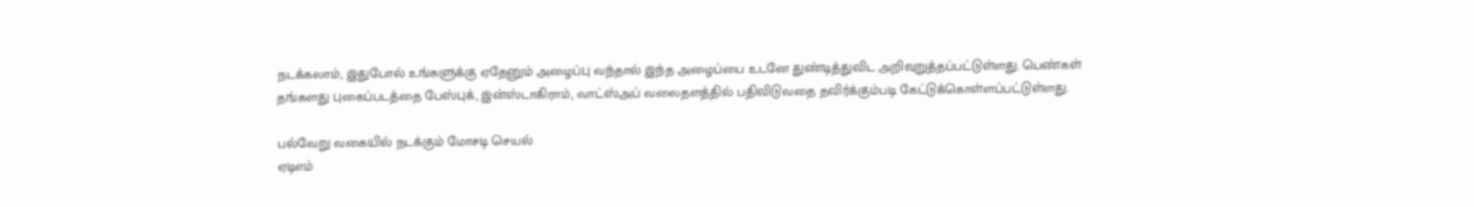நடக்கலாம், இதுபோல் உங்களுக்கு ஏதேனும் அழைப்பு வந்தால் இந்த அழைப்பை உடனே துண்டித்துவிட அறிவுறுத்தப்பட்டுள்ளது. பெண்கள் தங்களது புகைப்படத்தை பேஸ்புக், இன்ஸ்டாகிராம், வாட்ஸ்அப் வலைதளத்தில் பதிவிடுவதை தவிர்க்கும்படி கேட்டுக்கொள்ளப்பட்டுள்ளது.

பல்வேறு வகையில் நடக்கும் மோசடி செயல்
ஏடிஎம்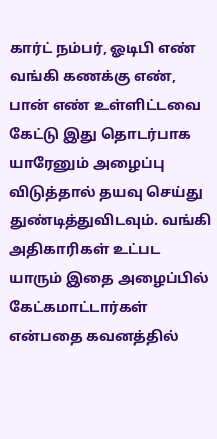கார்ட் நம்பர், ஓடிபி எண் வங்கி கணக்கு எண், பான் எண் உள்ளிட்டவை கேட்டு இது தொடர்பாக யாரேனும் அழைப்பு விடுத்தால் தயவு செய்து துண்டித்துவிடவும். வங்கி அதிகாரிகள் உட்பட யாரும் இதை அழைப்பில் கேட்கமாட்டார்கள் என்பதை கவனத்தில்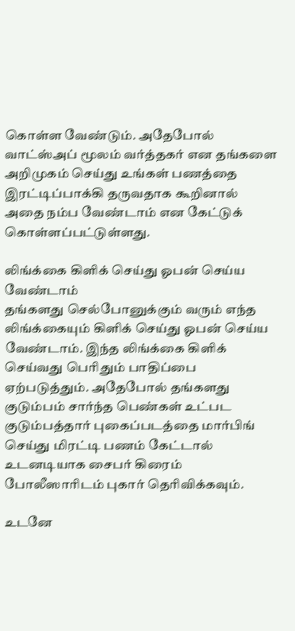கொள்ள வேண்டும். அதேபோல் வாட்ஸ்அப் மூலம் வர்த்தகர் என தங்களை அறிமுகம் செய்து உங்கள் பணத்தை இரட்டிப்பாக்கி தருவதாக கூறினால் அதை நம்ப வேண்டாம் என கேட்டுக் கொள்ளப்பட்டுள்ளது.

லிங்க்கை கிளிக் செய்து ஓபன் செய்ய வேண்டாம்
தங்களது செல்போனுக்கும் வரும் எந்த லிங்க்கையும் கிளிக் செய்து ஓபன் செய்ய வேண்டாம். இந்த லிங்க்கை கிளிக் செய்வது பெரிதும் பாதிப்பை ஏற்படுத்தும். அதேபோல் தங்களது குடும்பம் சார்ந்த பெண்கள் உட்பட குடும்பத்தார் புகைப்படத்தை மார்பிங் செய்து மிரட்டி பணம் கேட்டால் உடனடியாக சைபர் கிரைம் போலீஸாரிடம் புகார் தெரிவிக்கவும்.

உடனே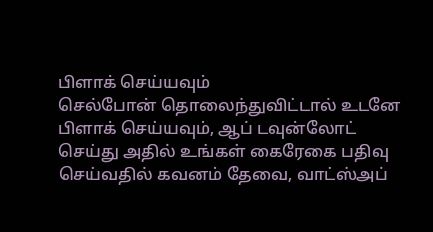பிளாக் செய்யவும்
செல்போன் தொலைந்துவிட்டால் உடனே பிளாக் செய்யவும், ஆப் டவுன்லோட் செய்து அதில் உங்கள் கைரேகை பதிவு செய்வதில் கவனம் தேவை, வாட்ஸ்அப்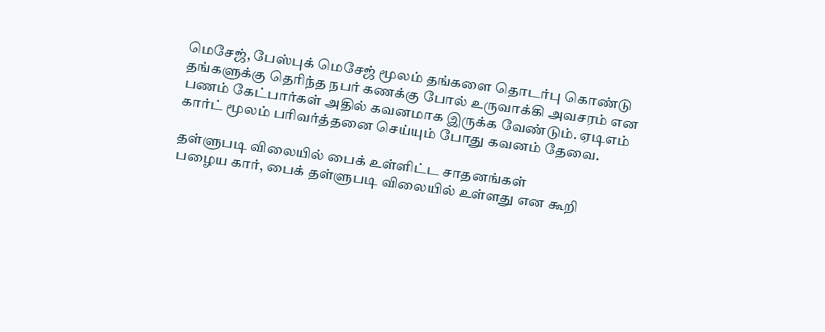மெசேஜ், பேஸ்புக் மெசேஜ் மூலம் தங்களை தொடர்பு கொண்டு தங்களுக்கு தெரிந்த நபர் கணக்கு போல் உருவாக்கி அவசரம் என பணம் கேட்பார்கள் அதில் கவனமாக இருக்க வேண்டும். ஏடிஎம் கார்ட் மூலம் பரிவர்த்தனை செய்யும் போது கவனம் தேவை.

தள்ளுபடி விலையில் பைக் உள்ளிட்ட சாதனங்கள்
பழைய கார், பைக் தள்ளுபடி விலையில் உள்ளது என கூறி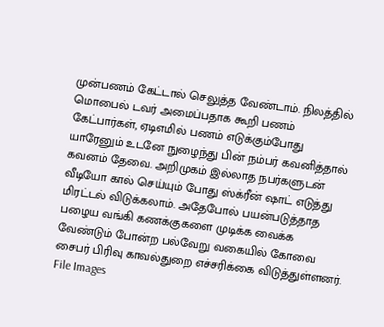முன்பணம் கேட்டால் செலுத்த வேண்டாம். நிலத்தில் மொபைல் டவர் அமைப்பதாக கூறி பணம் கேட்பார்கள், ஏடிஎமில் பணம் எடுக்கும்போது யாரேனும் உடனே நுழைந்து பின் நம்பர் கவனித்தால் கவனம் தேவை. அறிமுகம் இல்லாத நபர்களுடன் வீடியோ கால் செய்யும் போது ஸ்க்ரீன் ஷாட் எடுத்து மிரட்டல் விடுக்கலாம். அதேபோல் பயன்படுத்தாத பழைய வங்கி கணக்குகளை முடிக்க வைக்க வேண்டும் போன்ற பல்வேறு வகையில் கோவை சைபர் பிரிவு காவல்துறை எச்சரிக்கை விடுத்துள்ளனர்.
File Images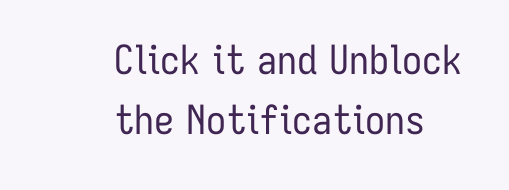Click it and Unblock the Notifications